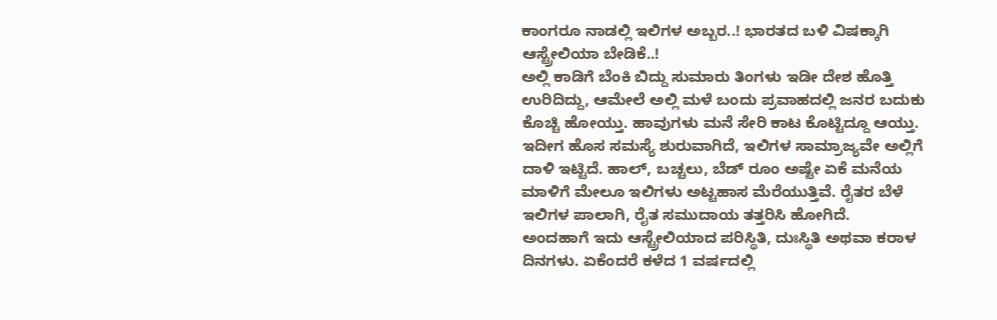ಕಾಂಗರೂ ನಾಡಲ್ಲಿ ಇಲಿಗಳ ಅಬ್ಬರ..! ಭಾರತದ ಬಳಿ ವಿಷಕ್ಕಾಗಿ ಆಸ್ಟ್ರೇಲಿಯಾ ಬೇಡಿಕೆ..!
ಅಲ್ಲಿ ಕಾಡಿಗೆ ಬೆಂಕಿ ಬಿದ್ದು ಸುಮಾರು ತಿಂಗಳು ಇಡೀ ದೇಶ ಹೊತ್ತಿ ಉರಿದಿದ್ದು, ಆಮೇಲೆ ಅಲ್ಲಿ ಮಳೆ ಬಂದು ಪ್ರವಾಹದಲ್ಲಿ ಜನರ ಬದುಕು ಕೊಚ್ಚಿ ಹೋಯ್ತು. ಹಾವುಗಳು ಮನೆ ಸೇರಿ ಕಾಟ ಕೊಟ್ಟಿದ್ದೂ ಆಯ್ತು. ಇದೀಗ ಹೊಸ ಸಮಸ್ಯೆ ಶುರುವಾಗಿದೆ, ಇಲಿಗಳ ಸಾಮ್ರಾಜ್ಯವೇ ಅಲ್ಲಿಗೆ ದಾಳಿ ಇಟ್ಟಿದೆ. ಹಾಲ್, ಬಚ್ಚಲು, ಬೆಡ್ ರೂಂ ಅಷ್ಟೇ ಏಕೆ ಮನೆಯ ಮಾಳಿಗೆ ಮೇಲೂ ಇಲಿಗಳು ಅಟ್ಟಹಾಸ ಮೆರೆಯುತ್ತಿವೆ. ರೈತರ ಬೆಳೆ ಇಲಿಗಳ ಪಾಲಾಗಿ, ರೈತ ಸಮುದಾಯ ತತ್ತರಿಸಿ ಹೋಗಿದೆ.
ಅಂದಹಾಗೆ ಇದು ಆಸ್ಟ್ರೇಲಿಯಾದ ಪರಿಸ್ಥಿತಿ, ದುಃಸ್ಥಿತಿ ಅಥವಾ ಕರಾಳ ದಿನಗಳು. ಏಕೆಂದರೆ ಕಳೆದ 1 ವರ್ಷದಲ್ಲಿ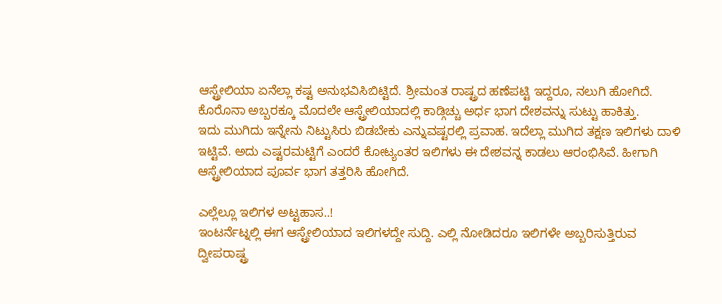ಆಸ್ಟ್ರೇಲಿಯಾ ಏನೆಲ್ಲಾ ಕಷ್ಟ ಅನುಭವಿಸಿಬಿಟ್ಟಿದೆ. ಶ್ರೀಮಂತ ರಾಷ್ಟ್ರದ ಹಣೆಪಟ್ಟಿ ಇದ್ದರೂ, ನಲುಗಿ ಹೋಗಿದೆ. ಕೊರೊನಾ ಅಬ್ಬರಕ್ಕೂ ಮೊದಲೇ ಆಸ್ಟ್ರೇಲಿಯಾದಲ್ಲಿ ಕಾಡ್ಗಿಚ್ಚು ಅರ್ಧ ಭಾಗ ದೇಶವನ್ನು ಸುಟ್ಟು ಹಾಕಿತ್ತು.
ಇದು ಮುಗಿದು ಇನ್ನೇನು ನಿಟ್ಟುಸಿರು ಬಿಡಬೇಕು ಎನ್ನುವಷ್ಟರಲ್ಲಿ ಪ್ರವಾಹ. ಇದೆಲ್ಲಾ ಮುಗಿದ ತಕ್ಷಣ ಇಲಿಗಳು ದಾಳಿ ಇಟ್ಟಿವೆ. ಅದು ಎಷ್ಟರಮಟ್ಟಿಗೆ ಎಂದರೆ ಕೋಟ್ಯಂತರ ಇಲಿಗಳು ಈ ದೇಶವನ್ನ ಕಾಡಲು ಆರಂಭಿಸಿವೆ. ಹೀಗಾಗಿ ಆಸ್ಟ್ರೇಲಿಯಾದ ಪೂರ್ವ ಭಾಗ ತತ್ತರಿಸಿ ಹೋಗಿದೆ.

ಎಲ್ಲೆಲ್ಲೂ ಇಲಿಗಳ ಅಟ್ಟಹಾಸ..!
ಇಂಟರ್ನೆಟ್ನಲ್ಲಿ ಈಗ ಆಸ್ಟ್ರೇಲಿಯಾದ ಇಲಿಗಳದ್ದೇ ಸುದ್ದಿ. ಎಲ್ಲಿ ನೋಡಿದರೂ ಇಲಿಗಳೇ ಅಬ್ಬರಿಸುತ್ತಿರುವ ದ್ವೀಪರಾಷ್ಟ್ರ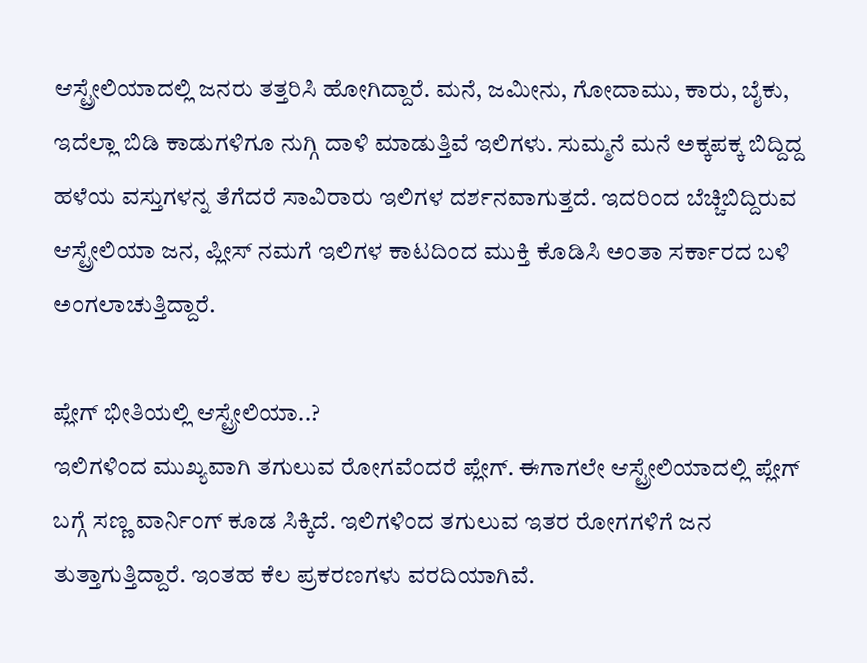ಆಸ್ಟ್ರೇಲಿಯಾದಲ್ಲಿ ಜನರು ತತ್ತರಿಸಿ ಹೋಗಿದ್ದಾರೆ. ಮನೆ, ಜಮೀನು, ಗೋದಾಮು, ಕಾರು, ಬೈಕು, ಇದೆಲ್ಲಾ ಬಿಡಿ ಕಾಡುಗಳಿಗೂ ನುಗ್ಗಿ ದಾಳಿ ಮಾಡುತ್ತಿವೆ ಇಲಿಗಳು. ಸುಮ್ಮನೆ ಮನೆ ಅಕ್ಕಪಕ್ಕ ಬಿದ್ದಿದ್ದ ಹಳೆಯ ವಸ್ತುಗಳನ್ನ ತೆಗೆದರೆ ಸಾವಿರಾರು ಇಲಿಗಳ ದರ್ಶನವಾಗುತ್ತದೆ. ಇದರಿಂದ ಬೆಚ್ಚಿಬಿದ್ದಿರುವ ಆಸ್ಟ್ರೇಲಿಯಾ ಜನ, ಪ್ಲೀಸ್ ನಮಗೆ ಇಲಿಗಳ ಕಾಟದಿಂದ ಮುಕ್ತಿ ಕೊಡಿಸಿ ಅಂತಾ ಸರ್ಕಾರದ ಬಳಿ ಅಂಗಲಾಚುತ್ತಿದ್ದಾರೆ.

ಪ್ಲೇಗ್ ಭೀತಿಯಲ್ಲಿ ಆಸ್ಟ್ರೇಲಿಯಾ..?
ಇಲಿಗಳಿಂದ ಮುಖ್ಯವಾಗಿ ತಗುಲುವ ರೋಗವೆಂದರೆ ಪ್ಲೇಗ್. ಈಗಾಗಲೇ ಆಸ್ಟ್ರೇಲಿಯಾದಲ್ಲಿ ಪ್ಲೇಗ್ ಬಗ್ಗೆ ಸಣ್ಣ ವಾರ್ನಿಂಗ್ ಕೂಡ ಸಿಕ್ಕಿದೆ. ಇಲಿಗಳಿಂದ ತಗುಲುವ ಇತರ ರೋಗಗಳಿಗೆ ಜನ ತುತ್ತಾಗುತ್ತಿದ್ದಾರೆ. ಇಂತಹ ಕೆಲ ಪ್ರಕರಣಗಳು ವರದಿಯಾಗಿವೆ.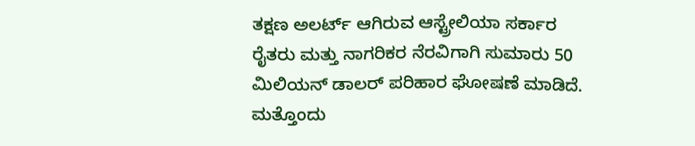ತಕ್ಷಣ ಅಲರ್ಟ್ ಆಗಿರುವ ಆಸ್ಟ್ರೇಲಿಯಾ ಸರ್ಕಾರ ರೈತರು ಮತ್ತು ನಾಗರಿಕರ ನೆರವಿಗಾಗಿ ಸುಮಾರು 50 ಮಿಲಿಯನ್ ಡಾಲರ್ ಪರಿಹಾರ ಘೋಷಣೆ ಮಾಡಿದೆ. ಮತ್ತೊಂದು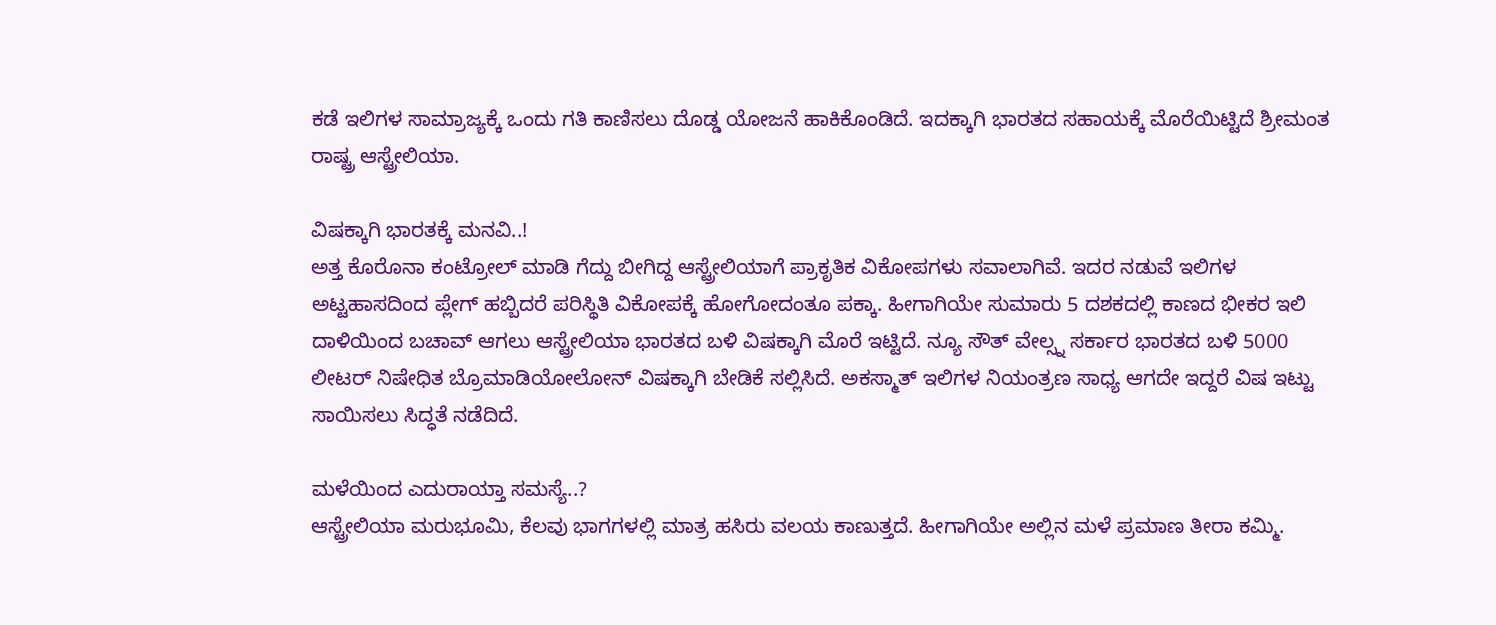ಕಡೆ ಇಲಿಗಳ ಸಾಮ್ರಾಜ್ಯಕ್ಕೆ ಒಂದು ಗತಿ ಕಾಣಿಸಲು ದೊಡ್ಡ ಯೋಜನೆ ಹಾಕಿಕೊಂಡಿದೆ. ಇದಕ್ಕಾಗಿ ಭಾರತದ ಸಹಾಯಕ್ಕೆ ಮೊರೆಯಿಟ್ಟಿದೆ ಶ್ರೀಮಂತ ರಾಷ್ಟ್ರ ಆಸ್ಟ್ರೇಲಿಯಾ.

ವಿಷಕ್ಕಾಗಿ ಭಾರತಕ್ಕೆ ಮನವಿ..!
ಅತ್ತ ಕೊರೊನಾ ಕಂಟ್ರೋಲ್ ಮಾಡಿ ಗೆದ್ದು ಬೀಗಿದ್ದ ಆಸ್ಟ್ರೇಲಿಯಾಗೆ ಪ್ರಾಕೃತಿಕ ವಿಕೋಪಗಳು ಸವಾಲಾಗಿವೆ. ಇದರ ನಡುವೆ ಇಲಿಗಳ ಅಟ್ಟಹಾಸದಿಂದ ಪ್ಲೇಗ್ ಹಬ್ಬಿದರೆ ಪರಿಸ್ಥಿತಿ ವಿಕೋಪಕ್ಕೆ ಹೋಗೋದಂತೂ ಪಕ್ಕಾ. ಹೀಗಾಗಿಯೇ ಸುಮಾರು 5 ದಶಕದಲ್ಲಿ ಕಾಣದ ಭೀಕರ ಇಲಿ ದಾಳಿಯಿಂದ ಬಚಾವ್ ಆಗಲು ಆಸ್ಟ್ರೇಲಿಯಾ ಭಾರತದ ಬಳಿ ವಿಷಕ್ಕಾಗಿ ಮೊರೆ ಇಟ್ಟಿದೆ. ನ್ಯೂ ಸೌತ್ ವೇಲ್ಸ್ನ ಸರ್ಕಾರ ಭಾರತದ ಬಳಿ 5000 ಲೀಟರ್ ನಿಷೇಧಿತ ಬ್ರೊಮಾಡಿಯೋಲೋನ್ ವಿಷಕ್ಕಾಗಿ ಬೇಡಿಕೆ ಸಲ್ಲಿಸಿದೆ. ಅಕಸ್ಮಾತ್ ಇಲಿಗಳ ನಿಯಂತ್ರಣ ಸಾಧ್ಯ ಆಗದೇ ಇದ್ದರೆ ವಿಷ ಇಟ್ಟು ಸಾಯಿಸಲು ಸಿದ್ಧತೆ ನಡೆದಿದೆ.

ಮಳೆಯಿಂದ ಎದುರಾಯ್ತಾ ಸಮಸ್ಯೆ..?
ಆಸ್ಟ್ರೇಲಿಯಾ ಮರುಭೂಮಿ, ಕೆಲವು ಭಾಗಗಳಲ್ಲಿ ಮಾತ್ರ ಹಸಿರು ವಲಯ ಕಾಣುತ್ತದೆ. ಹೀಗಾಗಿಯೇ ಅಲ್ಲಿನ ಮಳೆ ಪ್ರಮಾಣ ತೀರಾ ಕಮ್ಮಿ.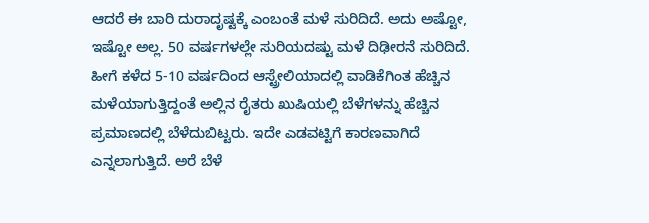ಆದರೆ ಈ ಬಾರಿ ದುರಾದೃಷ್ಟಕ್ಕೆ ಎಂಬಂತೆ ಮಳೆ ಸುರಿದಿದೆ. ಅದು ಅಷ್ಟೋ, ಇಷ್ಟೋ ಅಲ್ಲ. 50 ವರ್ಷಗಳಲ್ಲೇ ಸುರಿಯದಷ್ಟು ಮಳೆ ದಿಢೀರನೆ ಸುರಿದಿದೆ. ಹೀಗೆ ಕಳೆದ 5-10 ವರ್ಷದಿಂದ ಆಸ್ಟ್ರೇಲಿಯಾದಲ್ಲಿ ವಾಡಿಕೆಗಿಂತ ಹೆಚ್ಚಿನ ಮಳೆಯಾಗುತ್ತಿದ್ದಂತೆ ಅಲ್ಲಿನ ರೈತರು ಖುಷಿಯಲ್ಲಿ ಬೆಳೆಗಳನ್ನು ಹೆಚ್ಚಿನ ಪ್ರಮಾಣದಲ್ಲಿ ಬೆಳೆದುಬಿಟ್ಟರು. ಇದೇ ಎಡವಟ್ಟಿಗೆ ಕಾರಣವಾಗಿದೆ ಎನ್ನಲಾಗುತ್ತಿದೆ. ಅರೆ ಬೆಳೆ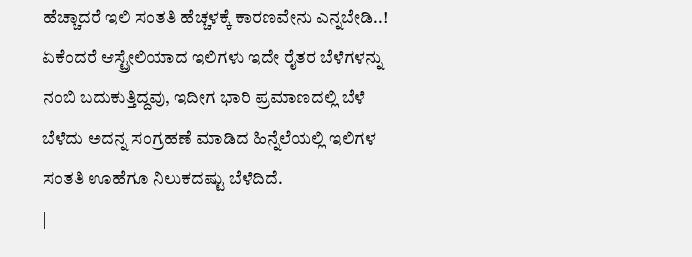ಹೆಚ್ಚಾದರೆ ಇಲಿ ಸಂತತಿ ಹೆಚ್ಚಳಕ್ಕೆ ಕಾರಣವೇನು ಎನ್ನಬೇಡಿ..! ಏಕೆಂದರೆ ಆಸ್ಟ್ರೇಲಿಯಾದ ಇಲಿಗಳು ಇದೇ ರೈತರ ಬೆಳೆಗಳನ್ನು ನಂಬಿ ಬದುಕುತ್ತಿದ್ದವು, ಇದೀಗ ಭಾರಿ ಪ್ರಮಾಣದಲ್ಲಿ ಬೆಳೆ ಬೆಳೆದು ಅದನ್ನ ಸಂಗ್ರಹಣೆ ಮಾಡಿದ ಹಿನ್ನೆಲೆಯಲ್ಲಿ ಇಲಿಗಳ ಸಂತತಿ ಊಹೆಗೂ ನಿಲುಕದಷ್ಟು ಬೆಳೆದಿದೆ.
|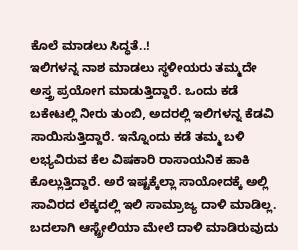ಕೊಲೆ ಮಾಡಲು ಸಿದ್ಧತೆ..!
ಇಲಿಗಳನ್ನ ನಾಶ ಮಾಡಲು ಸ್ಥಳೀಯರು ತಮ್ಮದೇ ಅಸ್ತ್ರ ಪ್ರಯೋಗ ಮಾಡುತ್ತಿದ್ದಾರೆ. ಒಂದು ಕಡೆ ಬಕೇಟಲ್ಲಿ ನೀರು ತುಂಬಿ, ಅದರಲ್ಲಿ ಇಲಿಗಳನ್ನ ಕೆಡವಿ ಸಾಯಿಸುತ್ತಿದ್ದಾರೆ. ಇನ್ನೊಂದು ಕಡೆ ತಮ್ಮ ಬಳಿ ಲಭ್ಯವಿರುವ ಕೆಲ ವಿಷಕಾರಿ ರಾಸಾಯನಿಕ ಹಾಕಿ ಕೊಲ್ಲುತ್ತಿದ್ದಾರೆ. ಅರೆ ಇಷ್ಟಕ್ಕೆಲ್ಲಾ ಸಾಯೋದಕ್ಕೆ ಅಲ್ಲಿ ಸಾವಿರದ ಲೆಕ್ಕದಲ್ಲಿ ಇಲಿ ಸಾಮ್ರಾಜ್ಯ ದಾಳಿ ಮಾಡಿಲ್ಲ. ಬದಲಾಗಿ ಆಸ್ಟ್ರೇಲಿಯಾ ಮೇಲೆ ದಾಳಿ ಮಾಡಿರುವುದು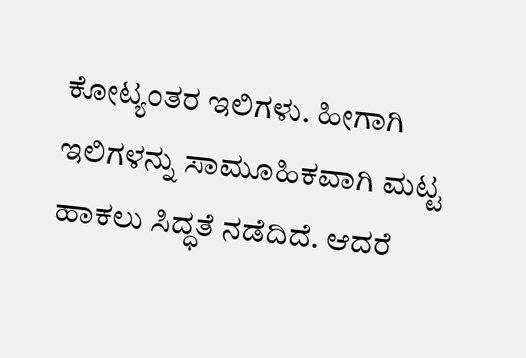ಕೋಟ್ಯಂತರ ಇಲಿಗಳು. ಹೀಗಾಗಿ ಇಲಿಗಳನ್ನು ಸಾಮೂಹಿಕವಾಗಿ ಮಟ್ಟ ಹಾಕಲು ಸಿದ್ಧತೆ ನಡೆದಿದೆ. ಆದರೆ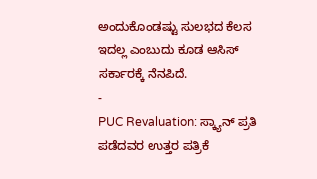ಅಂದುಕೊಂಡಷ್ಟು ಸುಲಭದ ಕೆಲಸ ಇದಲ್ಲ ಎಂಬುದು ಕೂಡ ಆಸಿಸ್ ಸರ್ಕಾರಕ್ಕೆ ನೆನಪಿದೆ.
-
PUC Revaluation: ಸ್ಕ್ಯಾನ್ ಪ್ರತಿ ಪಡೆದವರ ಉತ್ತರ ಪತ್ರಿಕೆ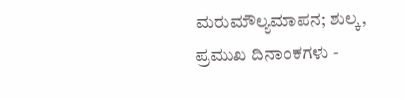ಮರುಮೌಲ್ಯಮಾಪನ; ಶುಲ್ಕ, ಪ್ರಮುಖ ದಿನಾಂಕಗಳು -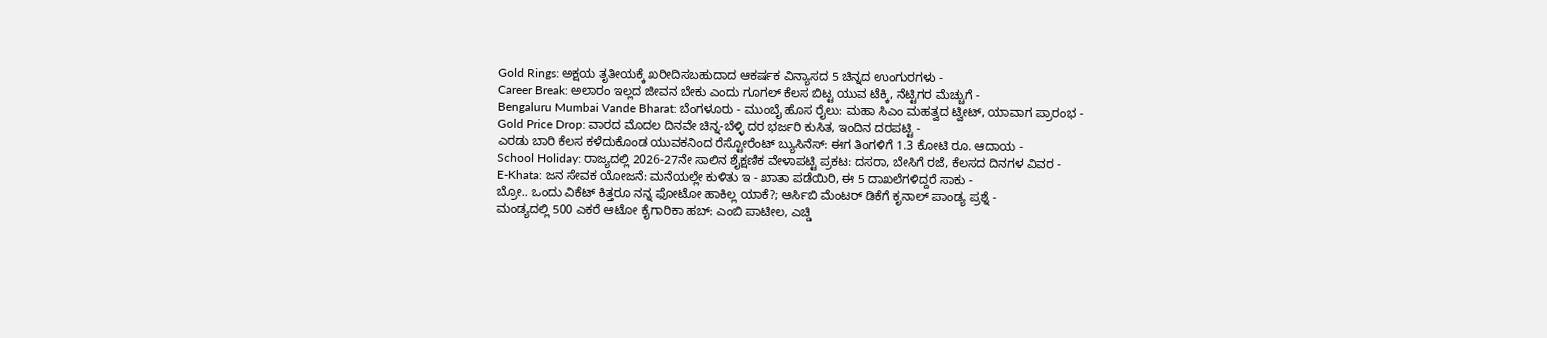Gold Rings: ಅಕ್ಷಯ ತೃತೀಯಕ್ಕೆ ಖರೀದಿಸಬಹುದಾದ ಆಕರ್ಷಕ ವಿನ್ಯಾಸದ 5 ಚಿನ್ನದ ಉಂಗುರಗಳು -
Career Break: ಅಲಾರಂ ಇಲ್ಲದ ಜೀವನ ಬೇಕು ಎಂದು ಗೂಗಲ್ ಕೆಲಸ ಬಿಟ್ಟ ಯುವ ಟೆಕ್ಕಿ, ನೆಟ್ಟಿಗರ ಮೆಚ್ಚುಗೆ -
Bengaluru Mumbai Vande Bharat: ಬೆಂಗಳೂರು - ಮುಂಬೈ ಹೊಸ ರೈಲು: ಮಹಾ ಸಿಎಂ ಮಹತ್ವದ ಟ್ವೀಟ್, ಯಾವಾಗ ಪ್ರಾರಂಭ -
Gold Price Drop: ವಾರದ ಮೊದಲ ದಿನವೇ ಚಿನ್ನ-ಬೆಳ್ಳಿ ದರ ಭರ್ಜರಿ ಕುಸಿತ, ಇಂದಿನ ದರಪಟ್ಟಿ -
ಎರಡು ಬಾರಿ ಕೆಲಸ ಕಳೆದುಕೊಂಡ ಯುವಕನಿಂದ ರೆಸ್ಟೋರೆಂಟ್ ಬ್ಯುಸಿನೆಸ್: ಈಗ ತಿಂಗಳಿಗೆ 1.3 ಕೋಟಿ ರೂ. ಆದಾಯ -
School Holiday: ರಾಜ್ಯದಲ್ಲಿ 2026-27ನೇ ಸಾಲಿನ ಶೈಕ್ಷಣಿಕ ವೇಳಾಪಟ್ಟಿ ಪ್ರಕಟ: ದಸರಾ, ಬೇಸಿಗೆ ರಜೆ, ಕೆಲಸದ ದಿನಗಳ ವಿವರ -
E-Khata: ಜನ ಸೇವಕ ಯೋಜನೆ: ಮನೆಯಲ್ಲೇ ಕುಳಿತು ಇ - ಖಾತಾ ಪಡೆಯಿರಿ, ಈ 5 ದಾಖಲೆಗಳಿದ್ದರೆ ಸಾಕು -
ಬ್ರೋ.. ಒಂದು ವಿಕೆಟ್ ಕಿತ್ತರೂ ನನ್ನ ಫೋಟೋ ಹಾಕಿಲ್ಲ ಯಾಕೆ?; ಆರ್ಸಿಬಿ ಮೆಂಟರ್ ಡಿಕೆಗೆ ಕೃನಾಲ್ ಪಾಂಡ್ಯ ಪ್ರಶ್ನೆ -
ಮಂಡ್ಯದಲ್ಲಿ 500 ಎಕರೆ ಆಟೋ ಕೈಗಾರಿಕಾ ಹಬ್: ಎಂಬಿ ಪಾಟೀಲ, ಎಚ್ಡಿ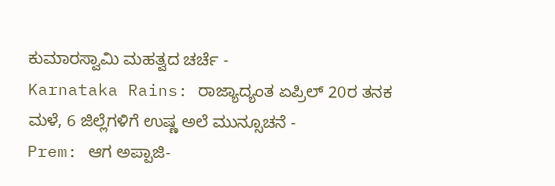ಕುಮಾರಸ್ವಾಮಿ ಮಹತ್ವದ ಚರ್ಚೆ -
Karnataka Rains: ರಾಜ್ಯಾದ್ಯಂತ ಏಪ್ರಿಲ್ 20ರ ತನಕ ಮಳೆ, 6 ಜಿಲ್ಲೆಗಳಿಗೆ ಉಷ್ಣ ಅಲೆ ಮುನ್ಸೂಚನೆ -
Prem: ಆಗ ಅಪ್ಪಾಜಿ-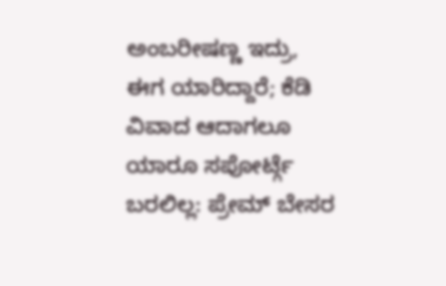ಅಂಬರೀಷಣ್ಣ ಇದ್ರು, ಈಗ ಯಾರಿದ್ದಾರೆ; ಕೆಡಿ ವಿವಾದ ಆದಾಗಲೂ ಯಾರೂ ಸಪೋರ್ಟ್ಗೆ ಬರಲಿಲ್ಲ: ಪ್ರೇಮ್ ಬೇಸರ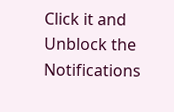Click it and Unblock the Notifications